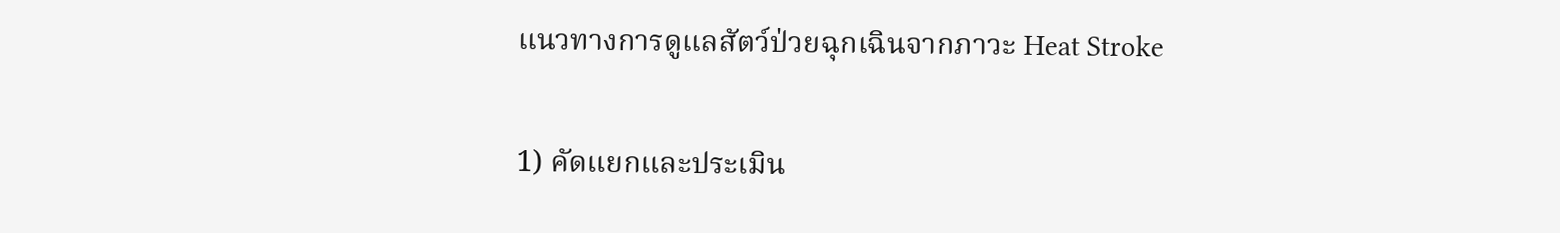แนวทางการดูแลสัตว์ป่วยฉุกเฉินจากภาวะ Heat Stroke

1) คัดแยกและประเมิน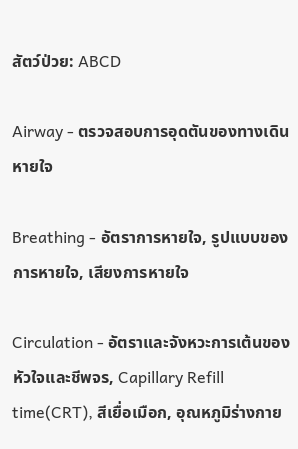สัตว์ป่วย: ABCD

Airway - ตรวจสอบการอุดตันของทางเดินหายใจ

Breathing - อัตราการหายใจ, รูปแบบของการหายใจ, เสียงการหายใจ

Circulation - อัตราและจังหวะการเต้นของหัวใจและชีพจร, Capillary Refill time(CRT), สีเยื่อเมือก, อุณหภูมิร่างกาย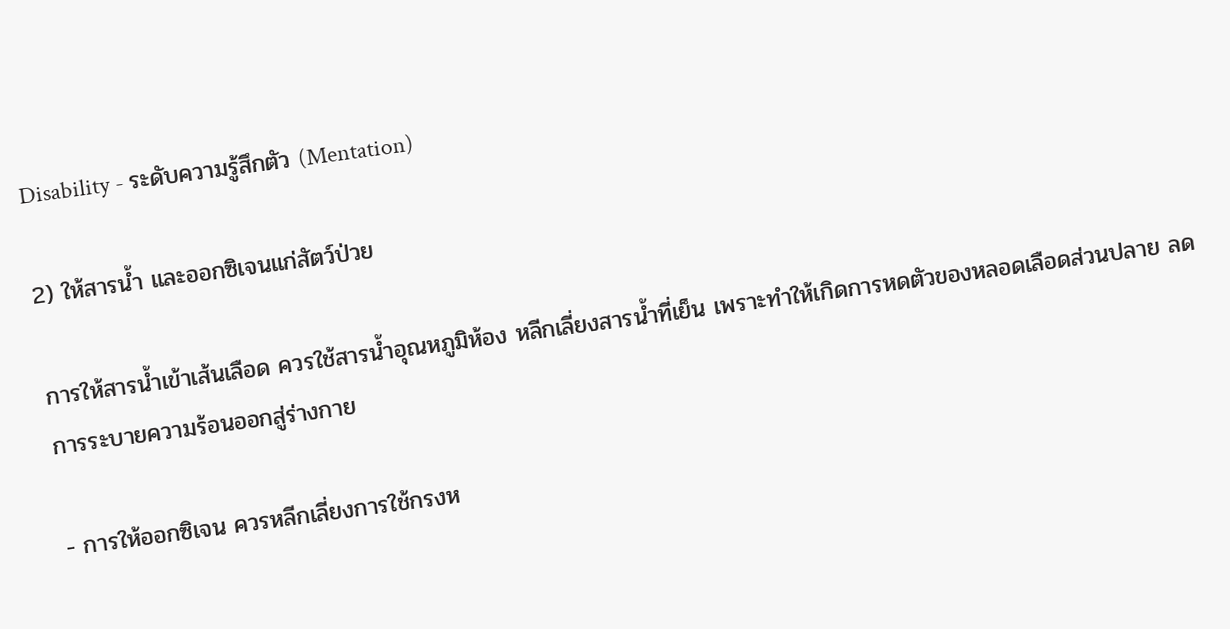Disability - ระดับความรู้สึกตัว (Mentation)

2) ให้สารน้ำ และออกซิเจนแก่สัตว์ป่วย

การให้สารน้ำเข้าเส้นเลือด ควรใช้สารน้ำอุณหภูมิห้อง หลีกเลี่ยงสารน้ำที่เย็น เพราะทำให้เกิดการหดตัวของหลอดเลือดส่วนปลาย ลดการระบายความร้อนออกสู่ร่างกาย

- การให้ออกซิเจน ควรหลีกเลี่ยงการใช้กรงห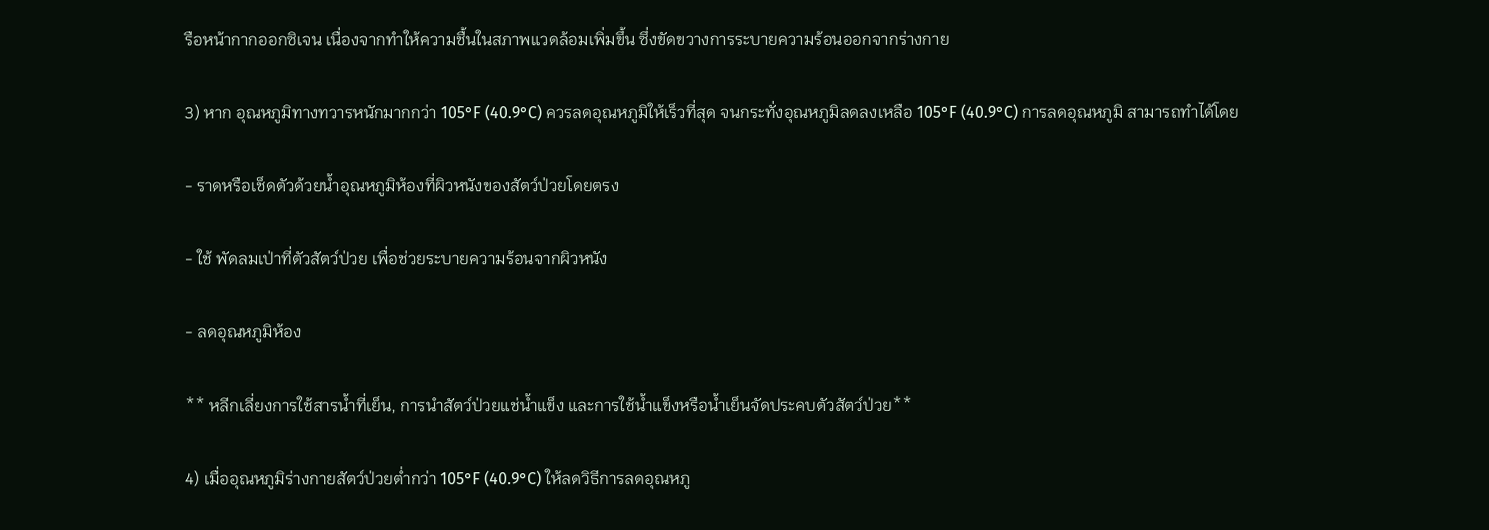รือหน้ากากออกซิเจน เนื่องจากทำให้ความชื้นในสภาพแวดล้อมเพิ่มขึ้น ซึ่งขัดขวางการระบายความร้อนออกจากร่างกาย

3) หาก อุณหภูมิทางทวารหนักมากกว่า 105°F (40.9°C) ควรลดอุณหภูมิให้เร็วที่สุด จนกระทั่งอุณหภูมิลดลงเหลือ 105°F (40.9°C) การลดอุณหภูมิ สามารถทำได้โดย

- ราดหรือเช็ดตัวด้วยน้ำอุณหภูมิห้องที่ผิวหนังของสัตว์ป่วยโดยตรง

- ใช้ พัดลมเป่าที่ตัวสัตว์ป่วย เพื่อช่วยระบายความร้อนจากผิวหนัง

- ลดอุณหภูมิห้อง

** หลีกเลี่ยงการใช้สารน้ำที่เย็น, การนำสัตว์ป่วยแช่น้ำแข็ง และการใช้น้ำแข็งหรือน้ำเย็นจัดประคบตัวสัตว์ป่วย**

4) เมื่ออุณหภูมิร่างกายสัตว์ป่วยต่ำกว่า 105°F (40.9°C) ให้ลดวิธีการลดอุณหภู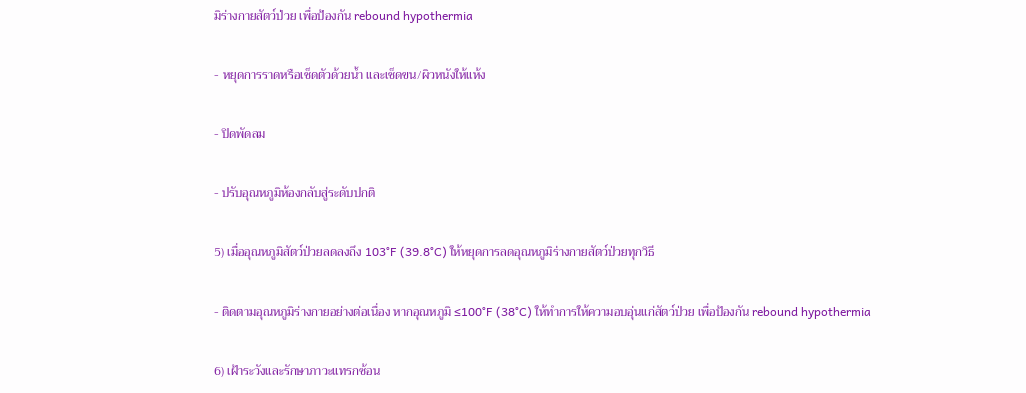มิร่างกายสัตว์ป่วย เพื่อป้องกัน rebound hypothermia

- หยุดการราดหรือเช็ดตัวด้วยน้ำ และเช็ดขน/ผิวหนังให้แห้ง

- ปิดพัดลม

- ปรับอุณหภูมิห้องกลับสู่ระดับปกติ

5) เมื่ออุณหภูมิสัตว์ป่วยลดลงถึง 103°F (39.8°C) ให้หยุดการลดอุณหภูมิร่างกายสัตว์ป่วยทุกวิธี

- ติดตามอุณหภูมิร่างกายอย่างต่อเนื่อง หากอุณหภูมิ ≤100°F (38°C) ให้ทำการให้ความอบอุ่นแก่สัตว์ป่วย เพื่อป้องกัน rebound hypothermia

6) เฝ้าระวังและรักษาภาวะแทรกซ้อน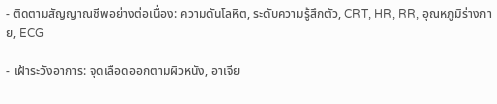- ติดตามสัญญาณชีพอย่างต่อเนื่อง: ความดันโลหิต, ระดับความรู้สึกตัว, CRT, HR, RR, อุณหภูมิร่างกาย, ECG

- เฝ้าระวังอาการ: จุดเลือดออกตามผิวหนัง, อาเจีย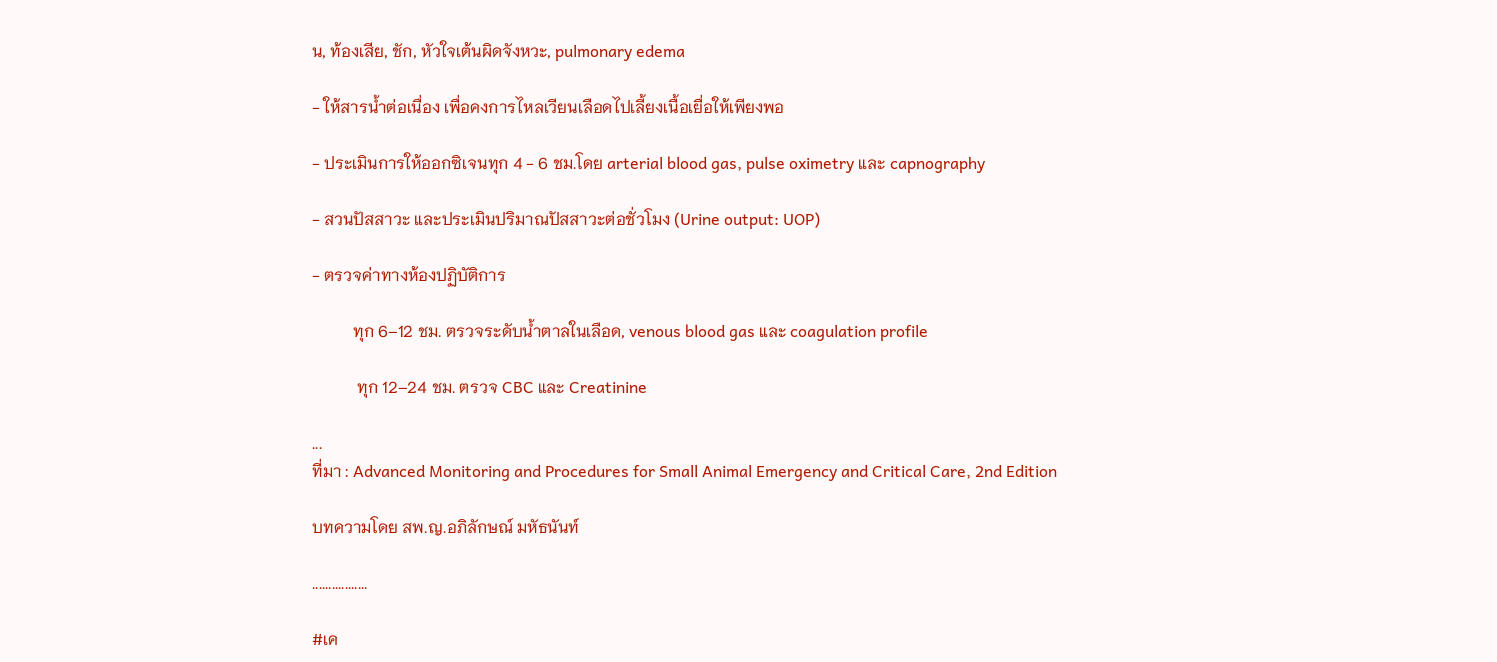น, ท้องเสีย, ชัก, หัวใจเต้นผิดจังหวะ, pulmonary edema

- ให้สารน้ำต่อเนื่อง เพื่อคงการไหลเวียนเลือดไปเลี้ยงเนื้อเยื่อให้เพียงพอ

- ประเมินการให้ออกซิเจนทุก 4 - 6 ชม.โดย arterial blood gas, pulse oximetry และ capnography

- สวนปัสสาวะ และประเมินปริมาณปัสสาวะต่อชั่วโมง (Urine output: UOP)

- ตรวจค่าทางห้องปฏิบัติการ

          ทุก 6–12 ชม. ตรวจระดับน้ำตาลในเลือด, venous blood gas และ coagulation profile

           ทุก 12–24 ชม. ตรวจ CBC และ Creatinine

...
ที่มา : Advanced Monitoring and Procedures for Small Animal Emergency and Critical Care, 2nd Edition

บทความโดย สพ.ญ.อภิลักษณ์ มหัธนันท์

.................

#เค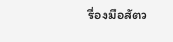รื่องมือสัตว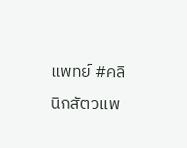แพทย์ #คลินิกสัตวแพ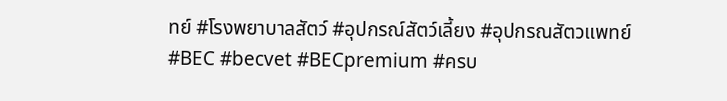ทย์ #โรงพยาบาลสัตว์ #อุปกรณ์สัตว์เลี้ยง #อุปกรณสัตวแพทย์ #BEC #becvet #BECpremium #ครบ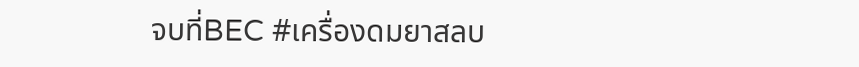จบที่BEC #เครื่องดมยาสลบ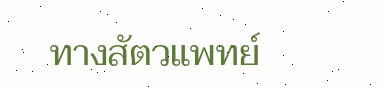ทางสัตวแพทย์